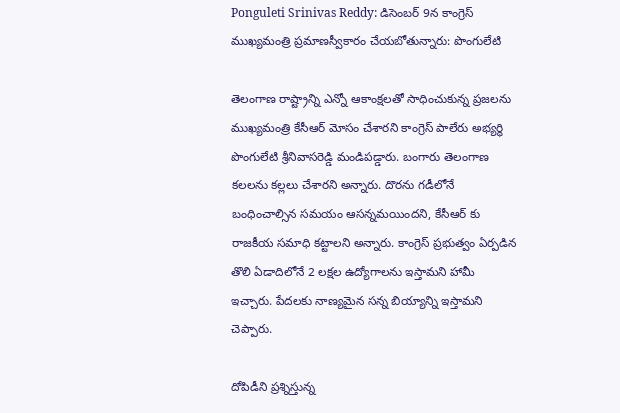Ponguleti Srinivas Reddy: డిసెంబర్ 9న కాంగ్రెస్ ముఖ్యమంత్రి ప్రమాణస్వీకారం చేయబోతున్నారు: పొంగులేటి

తెలంగాణ రాష్ట్రాన్ని ఎన్నో ఆకాంక్షలతో సాధించుకున్న ప్రజలను ముఖ్యమంత్రి కేసీఆర్ మోసం చేశారని కాంగ్రెస్ పాలేరు అభ్యర్థి పొంగులేటి శ్రీనివాసరెడ్డి మండిపడ్డారు. బంగారు తెలంగాణ కలలను కల్లలు చేశారని అన్నారు. దొరను గడీలోనే బంధించాల్సిన సమయం ఆసన్నమయిందని, కేసీఆర్ కు రాజకీయ సమాధి కట్టాలని అన్నారు. కాంగ్రెస్ ప్రభుత్వం ఏర్పడిన తొలి ఏడాదిలోనే 2 లక్షల ఉద్యోగాలను ఇస్తామని హామీ ఇచ్చారు. పేదలకు నాణ్యమైన సన్న బియ్యాన్ని ఇస్తామని చెప్పారు.

దోపిడీని ప్రశ్నిస్తున్న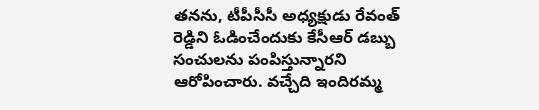తనను, టీపీసీసీ అధ్యక్షుడు రేవంత్ రెడ్డిని ఓడించేందుకు కేసీఆర్ డబ్బు సంచులను పంపిస్తున్నారని ఆరోపించారు. వచ్చేది ఇందిరమ్మ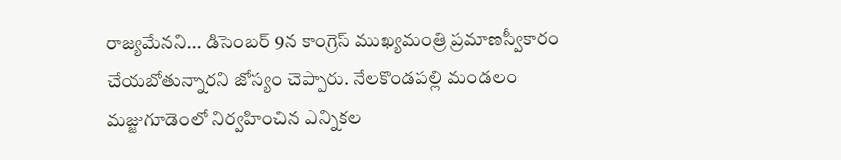రాజ్యమేనని... డిసెంబర్ 9న కాంగ్రెస్ ముఖ్యమంత్రి ప్రమాణస్వీకారం చేయబోతున్నారని జోస్యం చెప్పారు. నేలకొండపల్లి మండలం మజ్జుగూడెంలో నిర్వహించిన ఎన్నికల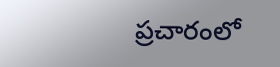ప్రచారంలో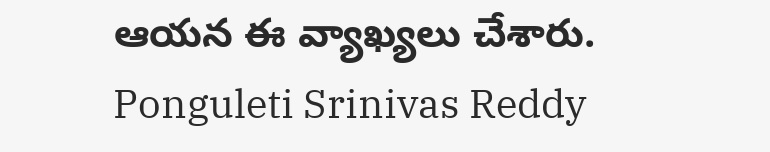ఆయన ఈ వ్యాఖ్యలు చేశారు.
Ponguleti Srinivas Reddy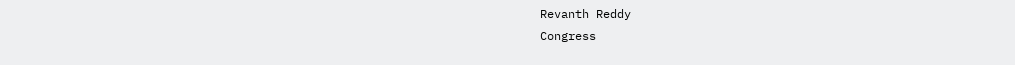Revanth Reddy
Congress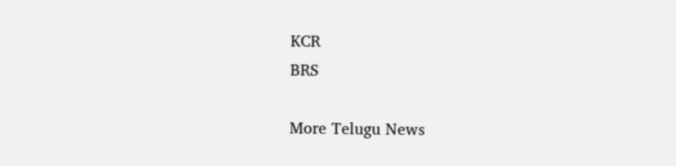KCR
BRS

More Telugu News